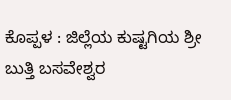ಕೊಪ್ಪಳ : ಜಿಲ್ಲೆಯ ಕುಷ್ಟಗಿಯ ಶ್ರೀ ಬುತ್ತಿ ಬಸವೇಶ್ವರ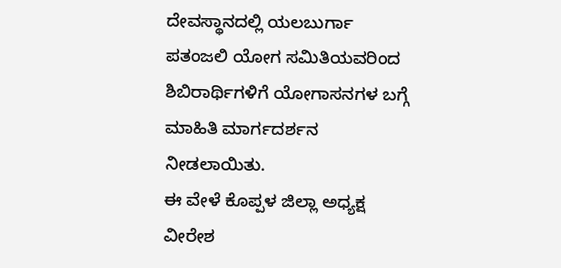ದೇವಸ್ಥಾನದಲ್ಲಿ ಯಲಬುರ್ಗಾ ಪತಂಜಲಿ ಯೋಗ ಸಮಿತಿಯವರಿಂದ ಶಿಬಿರಾರ್ಥಿಗಳಿಗೆ ಯೋಗಾಸನಗಳ ಬಗ್ಗೆ ಮಾಹಿತಿ ಮಾರ್ಗದರ್ಶನ ನೀಡಲಾಯಿತು.
ಈ ವೇಳೆ ಕೊಪ್ಪಳ ಜಿಲ್ಲಾ ಅಧ್ಯಕ್ಷ ವೀರೇಶ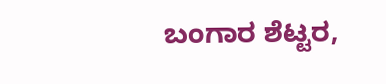ಬಂಗಾರ ಶೆಟ್ಟರ,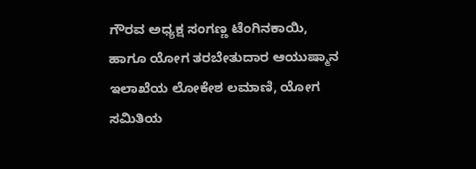ಗೌರವ ಅಧ್ಯಕ್ಷ ಸಂಗಣ್ಣ ಟೆಂಗಿನಕಾಯಿ,
ಹಾಗೂ ಯೋಗ ತರಬೇತುದಾರ ಆಯುಷ್ಮಾನ ಇಲಾಖೆಯ ಲೋಕೇಶ ಲಮಾಣಿ, ಯೋಗ ಸಮಿತಿಯ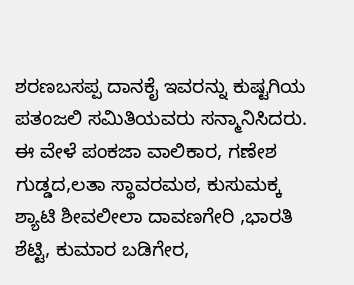ಶರಣಬಸಪ್ಪ ದಾನಕೈ ಇವರನ್ನು ಕುಷ್ಟಗಿಯ ಪತಂಜಲಿ ಸಮಿತಿಯವರು ಸನ್ಮಾನಿಸಿದರು.
ಈ ವೇಳೆ ಪಂಕಜಾ ವಾಲಿಕಾರ, ಗಣೇಶ ಗುಡ್ಡದ,ಲತಾ ಸ್ಥಾವರಮಠ, ಕುಸುಮಕ್ಕ ಶ್ಯಾಟಿ ಶೀವಲೀಲಾ ದಾವಣಗೇರಿ ,ಭಾರತಿ ಶೆಟ್ಟಿ, ಕುಮಾರ ಬಡಿಗೇರ,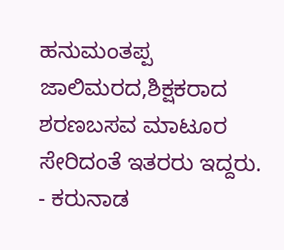ಹನುಮಂತಪ್ಪ ಜಾಲಿಮರದ,ಶಿಕ್ಷಕರಾದ ಶರಣಬಸವ ಮಾಟೂರ ಸೇರಿದಂತೆ ಇತರರು ಇದ್ದರು.
- ಕರುನಾಡ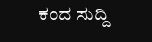ಕಂದ ಸುದ್ದಿ